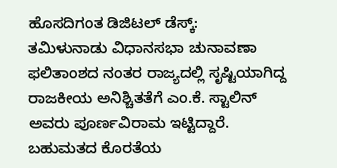ಹೊಸದಿಗಂತ ಡಿಜಿಟಲ್ ಡೆಸ್ಕ್:
ತಮಿಳುನಾಡು ವಿಧಾನಸಭಾ ಚುನಾವಣಾ ಫಲಿತಾಂಶದ ನಂತರ ರಾಜ್ಯದಲ್ಲಿ ಸೃಷ್ಟಿಯಾಗಿದ್ದ ರಾಜಕೀಯ ಅನಿಶ್ಚಿತತೆಗೆ ಎಂ.ಕೆ. ಸ್ಟಾಲಿನ್ ಅವರು ಪೂರ್ಣವಿರಾಮ ಇಟ್ಟಿದ್ದಾರೆ. ಬಹುಮತದ ಕೊರತೆಯ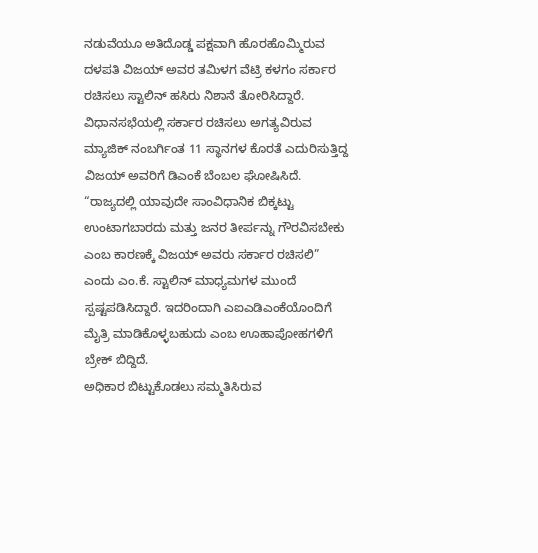ನಡುವೆಯೂ ಅತಿದೊಡ್ಡ ಪಕ್ಷವಾಗಿ ಹೊರಹೊಮ್ಮಿರುವ ದಳಪತಿ ವಿಜಯ್ ಅವರ ತಮಿಳಗ ವೆಟ್ರಿ ಕಳಗಂ ಸರ್ಕಾರ ರಚಿಸಲು ಸ್ಟಾಲಿನ್ ಹಸಿರು ನಿಶಾನೆ ತೋರಿಸಿದ್ದಾರೆ.
ವಿಧಾನಸಭೆಯಲ್ಲಿ ಸರ್ಕಾರ ರಚಿಸಲು ಅಗತ್ಯವಿರುವ ಮ್ಯಾಜಿಕ್ ನಂಬರ್ಗಿಂತ 11 ಸ್ಥಾನಗಳ ಕೊರತೆ ಎದುರಿಸುತ್ತಿದ್ದ ವಿಜಯ್ ಅವರಿಗೆ ಡಿಎಂಕೆ ಬೆಂಬಲ ಘೋಷಿಸಿದೆ. “ರಾಜ್ಯದಲ್ಲಿ ಯಾವುದೇ ಸಾಂವಿಧಾನಿಕ ಬಿಕ್ಕಟ್ಟು ಉಂಟಾಗಬಾರದು ಮತ್ತು ಜನರ ತೀರ್ಪನ್ನು ಗೌರವಿಸಬೇಕು ಎಂಬ ಕಾರಣಕ್ಕೆ ವಿಜಯ್ ಅವರು ಸರ್ಕಾರ ರಚಿಸಲಿ” ಎಂದು ಎಂ.ಕೆ. ಸ್ಟಾಲಿನ್ ಮಾಧ್ಯಮಗಳ ಮುಂದೆ ಸ್ಪಷ್ಟಪಡಿಸಿದ್ದಾರೆ. ಇದರಿಂದಾಗಿ ಎಐಎಡಿಎಂಕೆಯೊಂದಿಗೆ ಮೈತ್ರಿ ಮಾಡಿಕೊಳ್ಳಬಹುದು ಎಂಬ ಊಹಾಪೋಹಗಳಿಗೆ ಬ್ರೇಕ್ ಬಿದ್ದಿದೆ.
ಅಧಿಕಾರ ಬಿಟ್ಟುಕೊಡಲು ಸಮ್ಮತಿಸಿರುವ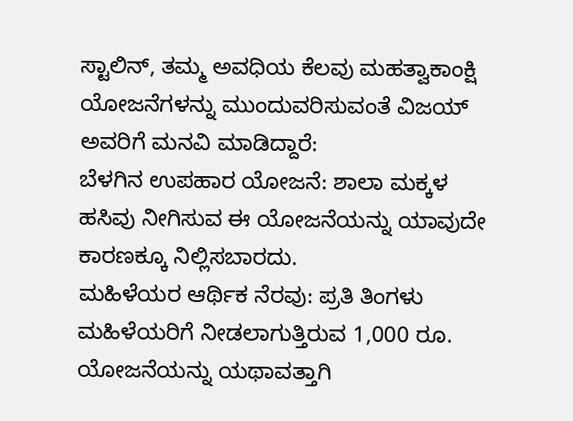ಸ್ಟಾಲಿನ್, ತಮ್ಮ ಅವಧಿಯ ಕೆಲವು ಮಹತ್ವಾಕಾಂಕ್ಷಿ ಯೋಜನೆಗಳನ್ನು ಮುಂದುವರಿಸುವಂತೆ ವಿಜಯ್ ಅವರಿಗೆ ಮನವಿ ಮಾಡಿದ್ದಾರೆ:
ಬೆಳಗಿನ ಉಪಹಾರ ಯೋಜನೆ: ಶಾಲಾ ಮಕ್ಕಳ ಹಸಿವು ನೀಗಿಸುವ ಈ ಯೋಜನೆಯನ್ನು ಯಾವುದೇ ಕಾರಣಕ್ಕೂ ನಿಲ್ಲಿಸಬಾರದು.
ಮಹಿಳೆಯರ ಆರ್ಥಿಕ ನೆರವು: ಪ್ರತಿ ತಿಂಗಳು ಮಹಿಳೆಯರಿಗೆ ನೀಡಲಾಗುತ್ತಿರುವ 1,000 ರೂ. ಯೋಜನೆಯನ್ನು ಯಥಾವತ್ತಾಗಿ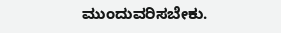ಮುಂದುವರಿಸಬೇಕು.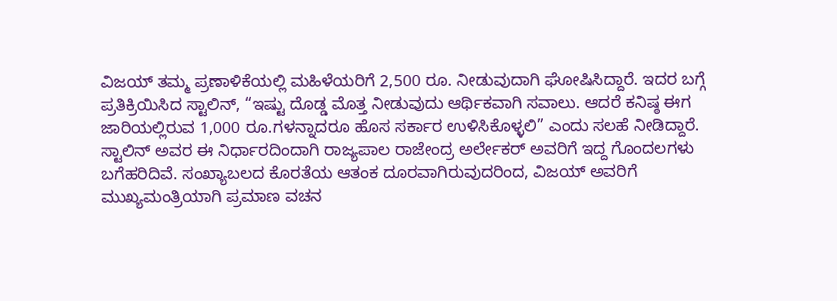ವಿಜಯ್ ತಮ್ಮ ಪ್ರಣಾಳಿಕೆಯಲ್ಲಿ ಮಹಿಳೆಯರಿಗೆ 2,500 ರೂ. ನೀಡುವುದಾಗಿ ಘೋಷಿಸಿದ್ದಾರೆ. ಇದರ ಬಗ್ಗೆ ಪ್ರತಿಕ್ರಿಯಿಸಿದ ಸ್ಟಾಲಿನ್, “ಇಷ್ಟು ದೊಡ್ಡ ಮೊತ್ತ ನೀಡುವುದು ಆರ್ಥಿಕವಾಗಿ ಸವಾಲು. ಆದರೆ ಕನಿಷ್ಠ ಈಗ ಜಾರಿಯಲ್ಲಿರುವ 1,000 ರೂ.ಗಳನ್ನಾದರೂ ಹೊಸ ಸರ್ಕಾರ ಉಳಿಸಿಕೊಳ್ಳಲಿ” ಎಂದು ಸಲಹೆ ನೀಡಿದ್ದಾರೆ.
ಸ್ಟಾಲಿನ್ ಅವರ ಈ ನಿರ್ಧಾರದಿಂದಾಗಿ ರಾಜ್ಯಪಾಲ ರಾಜೇಂದ್ರ ಅರ್ಲೇಕರ್ ಅವರಿಗೆ ಇದ್ದ ಗೊಂದಲಗಳು ಬಗೆಹರಿದಿವೆ. ಸಂಖ್ಯಾಬಲದ ಕೊರತೆಯ ಆತಂಕ ದೂರವಾಗಿರುವುದರಿಂದ, ವಿಜಯ್ ಅವರಿಗೆ ಮುಖ್ಯಮಂತ್ರಿಯಾಗಿ ಪ್ರಮಾಣ ವಚನ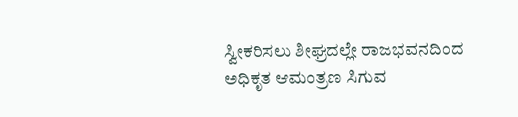ಸ್ವೀಕರಿಸಲು ಶೀಘ್ರದಲ್ಲೇ ರಾಜಭವನದಿಂದ ಅಧಿಕೃತ ಆಮಂತ್ರಣ ಸಿಗುವ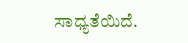ಸಾಧ್ಯತೆಯಿದೆ.